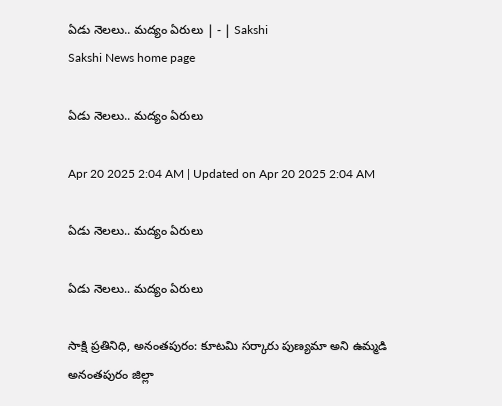ఏడు నెలలు.. మద్యం ఏరులు | - | Sakshi
Sakshi News home page

ఏడు నెలలు.. మద్యం ఏరులు

Apr 20 2025 2:04 AM | Updated on Apr 20 2025 2:04 AM

ఏడు నెలలు.. మద్యం ఏరులు

ఏడు నెలలు.. మద్యం ఏరులు

సాక్షి ప్రతినిధి, అనంతపురం: కూటమి సర్కారు పుణ్యమా అని ఉమ్మడి అనంతపురం జిల్లా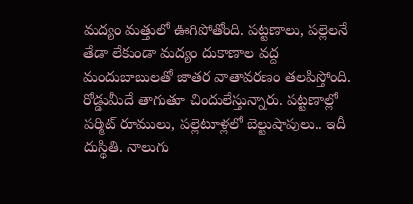మద్యం మత్తులో ఊగిపోతోంది. పట్టణాలు, పల్లెలనే తేడా లేకుండా మద్యం దుకాణాల వద్ద మందుబాబులతో జాతర వాతావరణం తలపిస్తోంది. రోడ్డుమీదే తాగుతూ చిందులేస్తున్నారు. పట్టణాల్లో పర్మిట్‌ రూములు, పల్లెటూళ్లలో బెల్టుషాపులు.. ఇదీ దుస్థితి. నాలుగు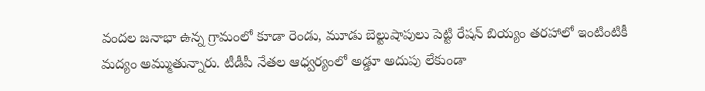వందల జనాభా ఉన్న గ్రామంలో కూడా రెండు, మూడు బెల్టుషాపులు పెట్టి రేషన్‌ బియ్యం తరహాలో ఇంటింటికీ మద్యం అమ్ముతున్నారు. టీడీపీ నేతల ఆధ్వర్యంలో అడ్డూ అదుపు లేకుండా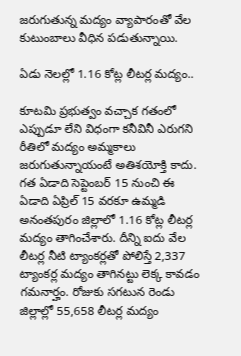జరుగుతున్న మద్యం వ్యాపారంతో వేల కుటుంబాలు వీధిన పడుతున్నాయి.

ఏడు నెలల్లో 1.16 కోట్ల లీటర్ల మద్యం..

కూటమి ప్రభుత్వం వచ్చాక గతంలో ఎప్పుడూ లేని విధంగా కనీవినీ ఎరుగని రీతిలో మద్యం అమ్మకాలు జరుగుతున్నాయంటే అతిశయోక్తి కాదు. గత ఏడాది సెప్టెంబర్‌ 15 నుంచి ఈ ఏడాది ఏప్రిల్‌ 15 వరకూ ఉమ్మడి అనంతపురం జిల్లాలో 1.16 కోట్ల లీటర్ల మద్యం తాగించేశారు. దీన్ని ఐదు వేల లీటర్ల నీటి ట్యాంకర్లతో పోలిస్తే 2,337 ట్యాంకర్ల మద్యం తాగినట్టు లెక్క కావడం గమనార్హం. రోజుకు సగటున రెండు జిల్లాల్లో 55,658 లీటర్ల మద్యం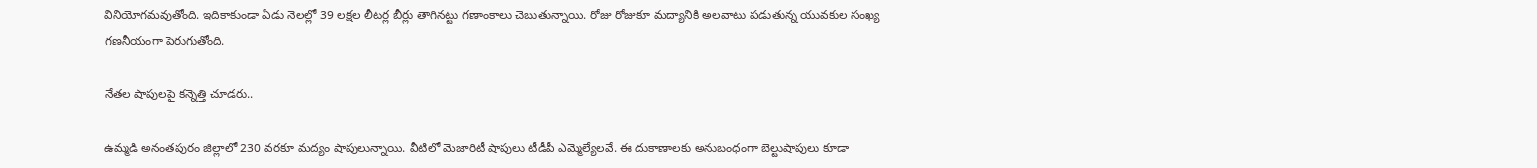వినియోగమవుతోంది. ఇదికాకుండా ఏడు నెలల్లో 39 లక్షల లీటర్ల బీర్లు తాగినట్టు గణాంకాలు చెబుతున్నాయి. రోజు రోజుకూ మద్యానికి అలవాటు పడుతున్న యువకుల సంఖ్య గణనీయంగా పెరుగుతోంది.

నేతల షాపులపై కన్నెత్తి చూడరు..

ఉమ్మడి అనంతపురం జిల్లాలో 230 వరకూ మద్యం షాపులున్నాయి. వీటిలో మెజారిటీ షాపులు టీడీపీ ఎమ్మెల్యేలవే. ఈ దుకాణాలకు అనుబంధంగా బెల్టుషాపులు కూడా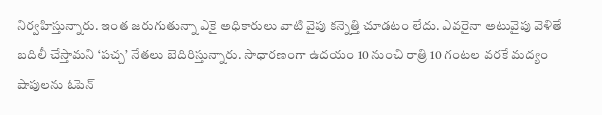నిర్వహిస్తున్నారు. ఇంత జరుగుతున్నా ఎకై అధికారులు వాటి వైపు కన్నెత్తి చూడటం లేదు. ఎవరైనా అటువైపు వెళితే బదిలీ చేస్తామని ‘పచ్చ’ నేతలు బెదిరిస్తున్నారు. సాధారణంగా ఉదయం 10 నుంచి రాత్రి 10 గంటల వరకే మద్యం షాపులను ఓపెన్‌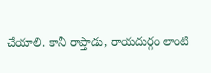చేయాలి. కానీ రాప్తాడు, రాయదుర్గం లాంటి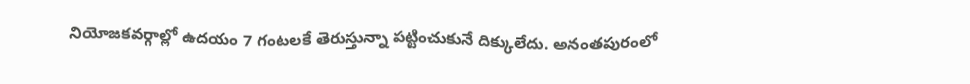నియోజకవర్గాల్లో ఉదయం 7 గంటలకే తెరుస్తున్నా పట్టించుకునే దిక్కులేదు. అనంతపురంలో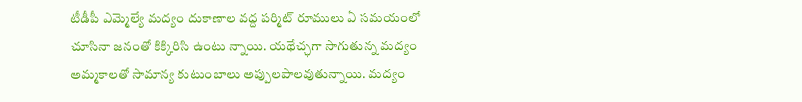టీడీపీ ఎమ్మెల్యే మద్యం దుకాణాల వద్ద పర్మిట్‌ రూములు ఏ సమయంలో చూసినా జనంతో కిక్కిరిసి ఉంటు న్నాయి. యథేచ్ఛగా సాగుతున్న మద్యం అమ్మకాలతో సామాన్య కుటుంబాలు అప్పులపాలవుతున్నాయి. మద్యం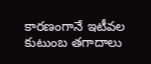కారణంగానే ఇటీవల కుటుంబ తగాదాలు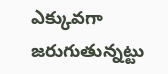ఎక్కువగా జరుగుతున్నట్టు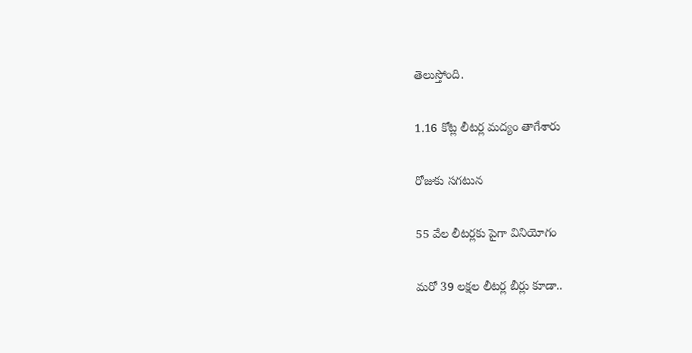తెలుస్తోంది.

1.16 కోట్ల లీటర్ల మద్యం తాగేశారు

రోజుకు సగటున

55 వేల లీటర్లకు పైగా వినియోగం

మరో 39 లక్షల లీటర్ల బీర్లు కూడా..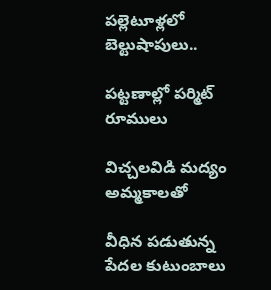పల్లెటూళ్లలో బెల్టుషాపులు..

పట్టణాల్లో పర్మిట్‌ రూములు

విచ్చలవిడి మద్యం అమ్మకాలతో

వీధిన పడుతున్న పేదల కుటుంబాలు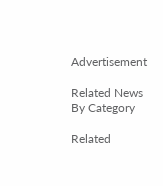Advertisement

Related News By Category

Related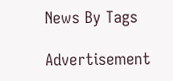News By Tags

Advertisement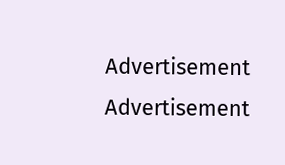Advertisement
Advertisement